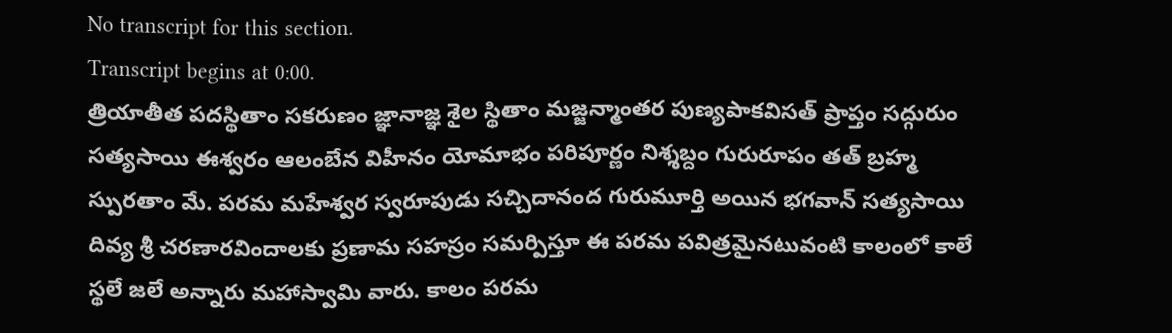No transcript for this section.
Transcript begins at 0:00.
త్రియాతీత పదస్థితాం సకరుణం జ్ఞానాజ్ఞ శైల స్థితాం మజ్జన్మాంతర పుణ్యపాకవిసత్ ప్రాప్తం సద్గురుం సత్యసాయి ఈశ్వరం ఆలంబేన విహీనం యోమాభం పరిపూర్ణం నిశ్శబ్దం గురురూపం తత్ బ్రహ్మ స్పురతాం మే. పరమ మహేశ్వర స్వరూపుడు సచ్చిదానంద గురుమూర్తి అయిన భగవాన్ సత్యసాయి దివ్య శ్రీ చరణారవిందాలకు ప్రణామ సహస్రం సమర్పిస్తూ ఈ పరమ పవిత్రమైనటువంటి కాలంలో కాలే స్థలే జలే అన్నారు మహాస్వామి వారు. కాలం పరమ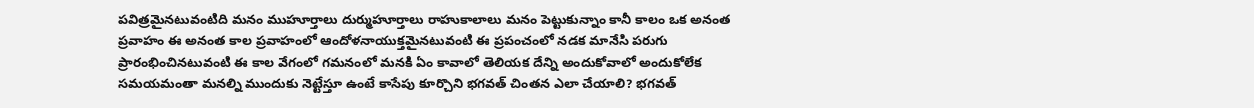పవిత్రమైనటువంటిది మనం ముహూర్తాలు దుర్ముహూర్తాలు రాహుకాలాలు మనం పెట్టుకున్నాం కానీ కాలం ఒక అనంత ప్రవాహం ఈ అనంత కాల ప్రవాహంలో ఆందోళనాయుక్తమైనటువంటి ఈ ప్రపంచంలో నడక మానేసి పరుగు ప్రారంభించినటువంటి ఈ కాల వేగంలో గమనంలో మనకి ఏం కావాలో తెలియక దేన్ని అందుకోవాలో అందుకోలేక సమయమంతా మనల్ని ముందుకు నెట్టేస్తూ ఉంటే కాసేపు కూర్చొని భగవత్ చింతన ఎలా చేయాలి? భగవత్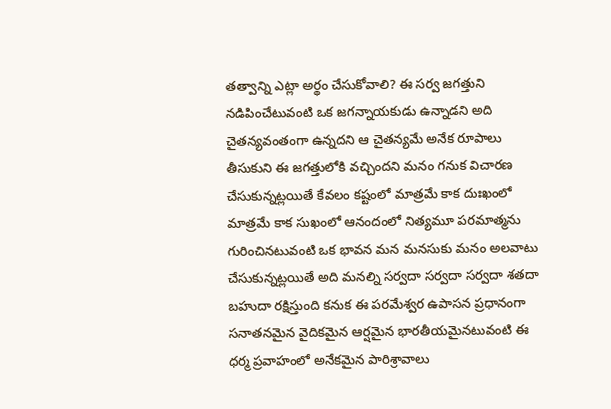తత్వాన్ని ఎట్లా అర్థం చేసుకోవాలి? ఈ సర్వ జగత్తుని నడిపించేటువంటి ఒక జగన్నాయకుడు ఉన్నాడని అది చైతన్యవంతంగా ఉన్నదని ఆ చైతన్యమే అనేక రూపాలు తీసుకుని ఈ జగత్తులోకి వచ్చిందని మనం గనుక విచారణ చేసుకున్నట్లయితే కేవలం కష్టంలో మాత్రమే కాక దుఃఖంలో మాత్రమే కాక సుఖంలో ఆనందంలో నిత్యమూ పరమాత్మను గురించినటువంటి ఒక భావన మన మనసుకు మనం అలవాటు చేసుకున్నట్లయితే అది మనల్ని సర్వదా సర్వదా సర్వదా శతదా బహుదా రక్షిస్తుంది కనుక ఈ పరమేశ్వర ఉపాసన ప్రధానంగా సనాతనమైన వైదికమైన ఆర్షమైన భారతీయమైనటువంటి ఈ ధర్మ ప్రవాహంలో అనేకమైన పారిశ్రావాలు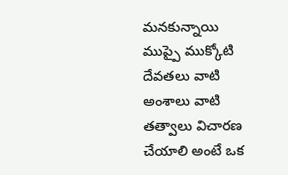మనకున్నాయి ముప్పై ముక్కోటి దేవతలు వాటి అంశాలు వాటి తత్వాలు విచారణ చేయాలి అంటే ఒక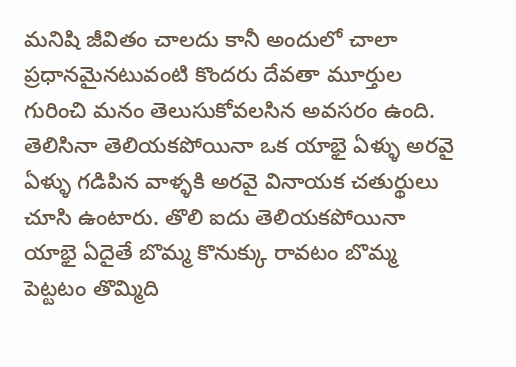మనిషి జీవితం చాలదు కానీ అందులో చాలా ప్రధానమైనటువంటి కొందరు దేవతా మూర్తుల గురించి మనం తెలుసుకోవలసిన అవసరం ఉంది. తెలిసినా తెలియకపోయినా ఒక యాభై ఏళ్ళు అరవై ఏళ్ళు గడిపిన వాళ్ళకి అరవై వినాయక చతుర్థులు చూసి ఉంటారు. తొలి ఐదు తెలియకపోయినా యాభై ఏదైతే బొమ్మ కొనుక్కు రావటం బొమ్మ పెట్టటం తొమ్మిది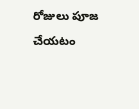రోజులు పూజ చేయటం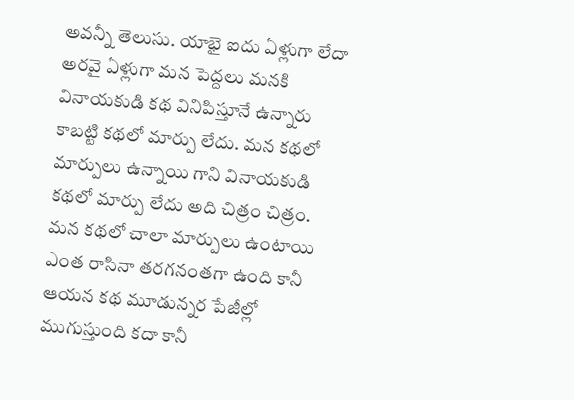అవన్నీ తెలుసు. యాభై ఐదు ఏళ్లుగా లేదా అరవై ఏళ్లుగా మన పెద్దలు మనకి వినాయకుడి కథ వినిపిస్తూనే ఉన్నారు కాబట్టి కథలో మార్పు లేదు. మన కథలో మార్పులు ఉన్నాయి గాని వినాయకుడి కథలో మార్పు లేదు అది చిత్రం చిత్రం. మన కథలో చాలా మార్పులు ఉంటాయి ఎంత రాసినా తరగనంతగా ఉంది కానీ ఆయన కథ మూడున్నర పేజీల్లో ముగుస్తుంది కదా కానీ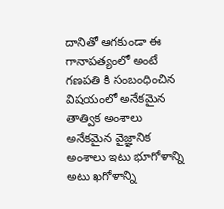దానితో ఆగకుండా ఈ గానాపత్యంలో అంటే గణపతి కి సంబంధించిన విషయంలో అనేకమైన తాత్విక అంశాలు అనేకమైన వైజ్ఞానిక అంశాలు ఇటు భూగోళాన్ని అటు ఖగోళాన్ని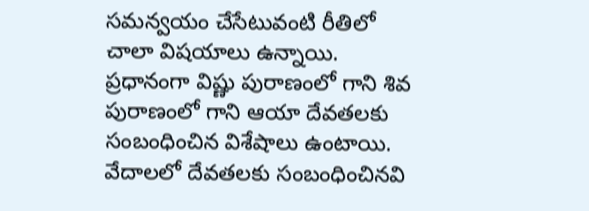సమన్వయం చేసేటువంటి రీతిలో చాలా విషయాలు ఉన్నాయి. ప్రధానంగా విష్ణు పురాణంలో గాని శివ పురాణంలో గాని ఆయా దేవతలకు సంబంధించిన విశేషాలు ఉంటాయి. వేదాలలో దేవతలకు సంబంధించినవి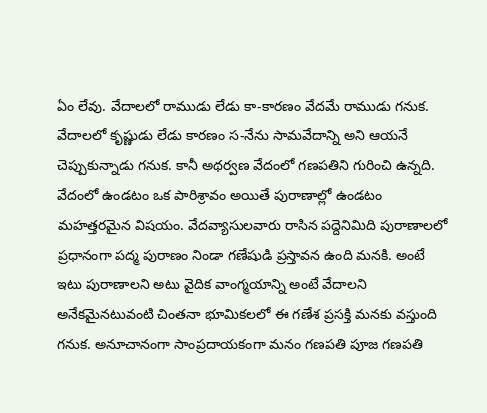ఏం లేవు. వేదాలలో రాముడు లేడు కా-కారణం వేదమే రాముడు గనుక. వేదాలలో కృష్ణుడు లేడు కారణం స-నేను సామవేదాన్ని అని ఆయనే చెప్పుకున్నాడు గనుక. కానీ అథర్వణ వేదంలో గణపతిని గురించి ఉన్నది. వేదంలో ఉండటం ఒక పారిశ్రావం అయితే పురాణాల్లో ఉండటం మహత్తరమైన విషయం. వేదవ్యాసులవారు రాసిన పద్దెనిమిది పురాణాలలో ప్రధానంగా పద్మ పురాణం నిండా గణేషుడి ప్రస్తావన ఉంది మనకి. అంటే ఇటు పురాణాలని అటు వైదిక వాంగ్మయాన్ని అంటే వేదాలని అనేకమైనటువంటి చింతనా భూమికలలో ఈ గణేశ ప్రసక్తి మనకు వస్తుంది గనుక. అనూచానంగా సాంప్రదాయకంగా మనం గణపతి పూజ గణపతి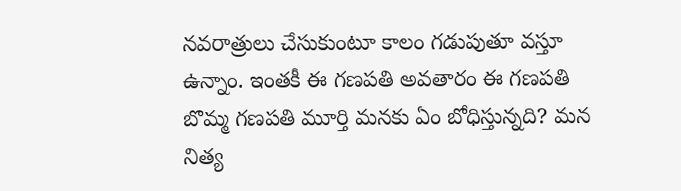నవరాత్రులు చేసుకుంటూ కాలం గడుపుతూ వస్తూ ఉన్నాం. ఇంతకీ ఈ గణపతి అవతారం ఈ గణపతి బొమ్మ గణపతి మూర్తి మనకు ఏం బోధిస్తున్నది? మన నిత్య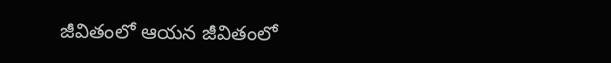జీవితంలో ఆయన జీవితంలో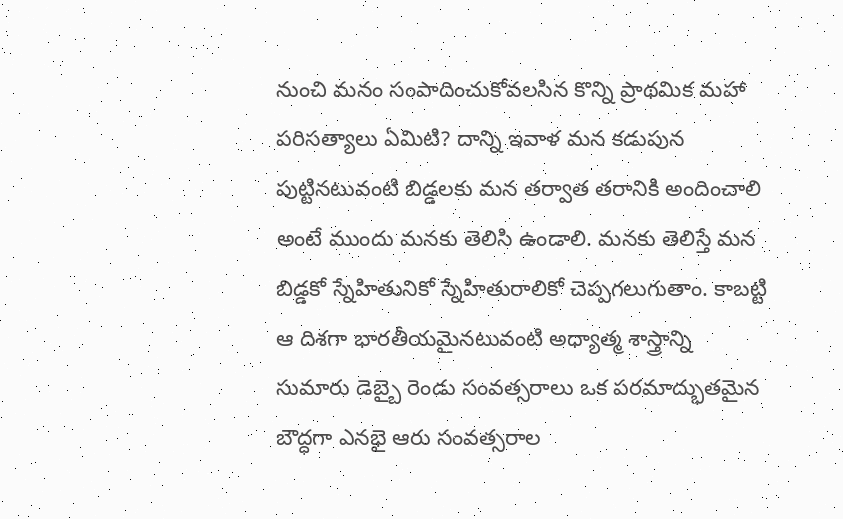నుంచి మనం సంపాదించుకోవలసిన కొన్ని ప్రాథమిక మహా పరిసత్యాలు ఏమిటి? దాన్ని ఇవాళ మన కడుపున పుట్టినటువంటి బిడ్డలకు మన తర్వాత తరానికి అందించాలి అంటే ముందు మనకు తెలిసి ఉండాలి. మనకు తెలిస్తే మన బిడ్డకో స్నేహితునికో స్నేహితురాలికో చెప్పగలుగుతాం. కాబట్టి ఆ దిశగా భారతీయమైనటువంటి అధ్యాత్మ శాస్త్రాన్ని సుమారు డెబ్బై రెండు సంవత్సరాలు ఒక పరమాద్భుతమైన బౌద్ధగా ఎనభై ఆరు సంవత్సరాల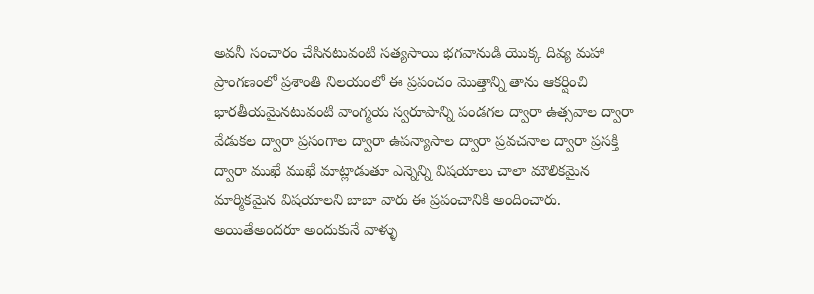అవనీ సంచారం చేసినటువంటి సత్యసాయి భగవానుడి యొక్క దివ్య మహా ప్రాంగణంలో ప్రశాంతి నిలయంలో ఈ ప్రపంచం మొత్తాన్ని తాను ఆకర్షించి భారతీయమైనటువంటి వాంగ్మయ స్వరూపాన్ని పండగల ద్వారా ఉత్సవాల ద్వారా వేడుకల ద్వారా ప్రసంగాల ద్వారా ఉపన్యాసాల ద్వారా ప్రవచనాల ద్వారా ప్రసక్తి ద్వారా ముఖే ముఖే మాట్లాడుతూ ఎన్నెన్ని విషయాలు చాలా మౌలికమైన మార్మికమైన విషయాలని బాబా వారు ఈ ప్రపంచానికి అందించారు. అయితేఅందరూ అందుకునే వాళ్ళు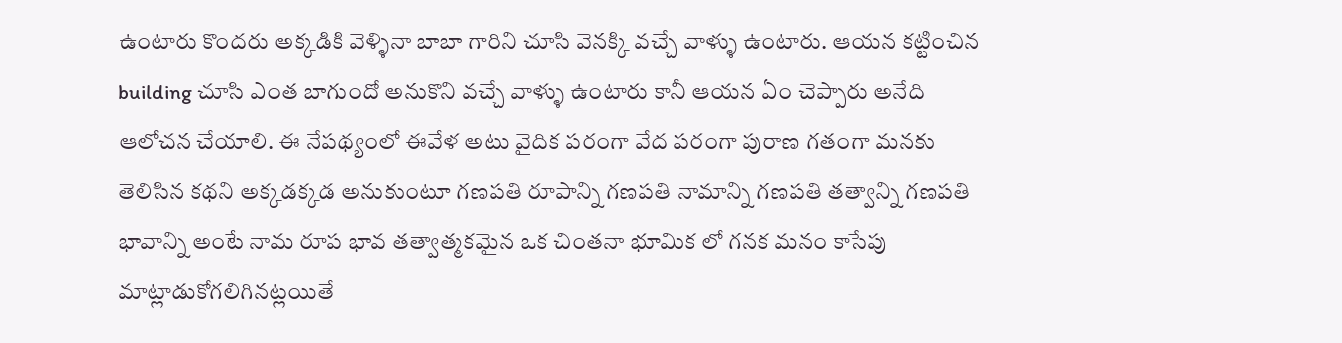ఉంటారు కొందరు అక్కడికి వెళ్ళినా బాబా గారిని చూసి వెనక్కి వచ్చే వాళ్ళు ఉంటారు. ఆయన కట్టించిన building చూసి ఎంత బాగుందో అనుకొని వచ్చే వాళ్ళు ఉంటారు కానీ ఆయన ఏం చెప్పారు అనేది ఆలోచన చేయాలి. ఈ నేపథ్యంలో ఈవేళ అటు వైదిక పరంగా వేద పరంగా పురాణ గతంగా మనకు తెలిసిన కథని అక్కడక్కడ అనుకుంటూ గణపతి రూపాన్ని గణపతి నామాన్ని గణపతి తత్వాన్ని గణపతి భావాన్ని అంటే నామ రూప భావ తత్వాత్మకమైన ఒక చింతనా భూమిక లో గనక మనం కాసేపు మాట్లాడుకోగలిగినట్లయితే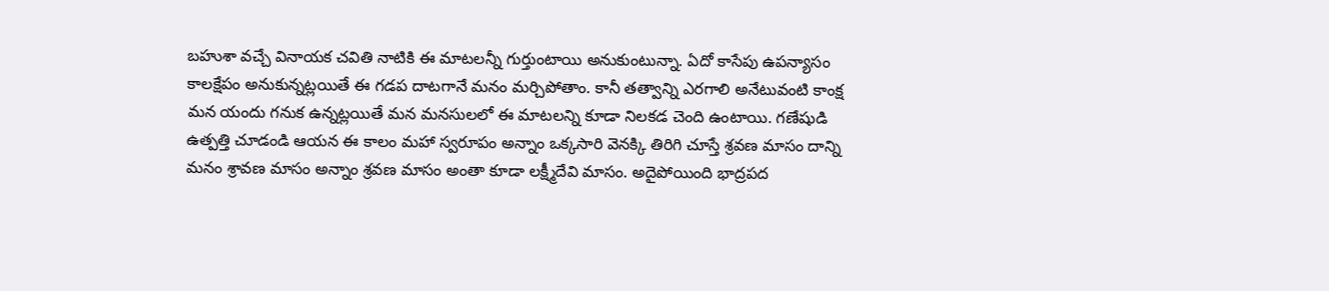బహుశా వచ్చే వినాయక చవితి నాటికి ఈ మాటలన్నీ గుర్తుంటాయి అనుకుంటున్నా. ఏదో కాసేపు ఉపన్యాసం కాలక్షేపం అనుకున్నట్లయితే ఈ గడప దాటగానే మనం మర్చిపోతాం. కానీ తత్వాన్ని ఎరగాలి అనేటువంటి కాంక్ష మన యందు గనుక ఉన్నట్లయితే మన మనసులలో ఈ మాటలన్ని కూడా నిలకడ చెంది ఉంటాయి. గణేషుడి ఉత్పత్తి చూడండి ఆయన ఈ కాలం మహా స్వరూపం అన్నాం ఒక్కసారి వెనక్కి తిరిగి చూస్తే శ్రవణ మాసం దాన్ని మనం శ్రావణ మాసం అన్నాం శ్రవణ మాసం అంతా కూడా లక్ష్మీదేవి మాసం. అదైపోయింది భాద్రపద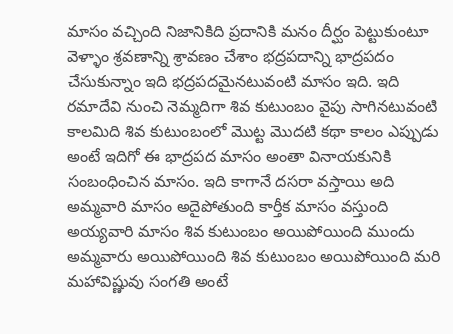మాసం వచ్చింది నిజానికిది ప్రదానికి మనం దీర్ఘం పెట్టుకుంటూ వెళ్ళాం శ్రవణాన్ని శ్రావణం చేశాం భద్రపదాన్ని భాద్రపదం చేసుకున్నాం ఇది భద్రపదమైనటువంటి మాసం ఇది. ఇది రమాదేవి నుంచి నెమ్మదిగా శివ కుటుంబం వైపు సాగినటువంటి కాలమిది శివ కుటుంబంలో మొట్ట మొదటి కథా కాలం ఎప్పుడు అంటే ఇదిగో ఈ భాద్రపద మాసం అంతా వినాయకునికి సంబంధించిన మాసం. ఇది కాగానే దసరా వస్తాయి అది అమ్మవారి మాసం అదైపోతుంది కార్తీక మాసం వస్తుంది అయ్యవారి మాసం శివ కుటుంబం అయిపోయింది ముందు అమ్మవారు అయిపోయింది శివ కుటుంబం అయిపోయింది మరి మహావిష్ణువు సంగతి అంటే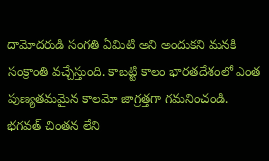దామోదరుడి సంగతి ఏమిటి అని అందుకని మనకి సంక్రాంతి వచ్చేస్తుంది. కాబట్టి కాలం భారతదేశంలో ఎంత పుణ్యతమమైన కాలమో జాగ్రత్తగా గమనించండి. భగవత్ చింతన లేని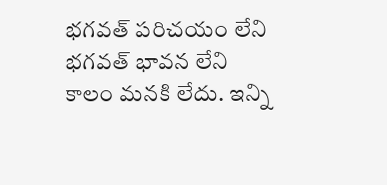భగవత్ పరిచయం లేని భగవత్ భావన లేని కాలం మనకి లేదు. ఇన్ని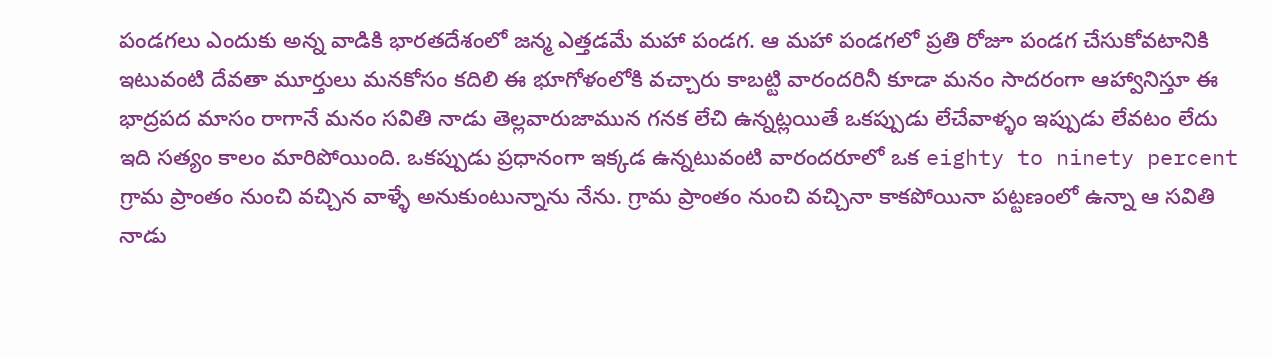పండగలు ఎందుకు అన్న వాడికి భారతదేశంలో జన్మ ఎత్తడమే మహా పండగ. ఆ మహా పండగలో ప్రతి రోజూ పండగ చేసుకోవటానికి ఇటువంటి దేవతా మూర్తులు మనకోసం కదిలి ఈ భూగోళంలోకి వచ్చారు కాబట్టి వారందరినీ కూడా మనం సాదరంగా ఆహ్వానిస్తూ ఈ భాద్రపద మాసం రాగానే మనం సవితి నాడు తెల్లవారుజామున గనక లేచి ఉన్నట్లయితే ఒకప్పుడు లేచేవాళ్ళం ఇప్పుడు లేవటం లేదు ఇది సత్యం కాలం మారిపోయింది. ఒకప్పుడు ప్రధానంగా ఇక్కడ ఉన్నటువంటి వారందరూలో ఒక eighty to ninety percent గ్రామ ప్రాంతం నుంచి వచ్చిన వాళ్ళే అనుకుంటున్నాను నేను. గ్రామ ప్రాంతం నుంచి వచ్చినా కాకపోయినా పట్టణంలో ఉన్నా ఆ సవితి నాడు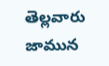తెల్లవారు జామున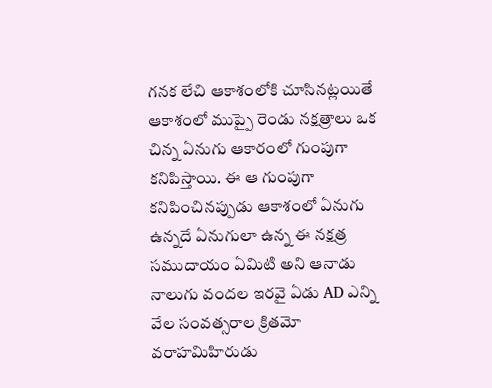గనక లేచి ఆకాశంలోకి చూసినట్లయితే ఆకాశంలో ముప్పై రెండు నక్షత్రాలు ఒక చిన్న ఏనుగు ఆకారంలో గుంపుగా కనిపిస్తాయి. ఈ ఆ గుంపుగా కనిపించినప్పుడు ఆకాశంలో ఏనుగు ఉన్నదే ఏనుగులా ఉన్న ఈ నక్షత్ర సముదాయం ఏమిటి అని ఆనాడు నాలుగు వందల ఇరవై ఏడు AD ఎన్ని వేల సంవత్సరాల క్రితమో వరాహమిహిరుడు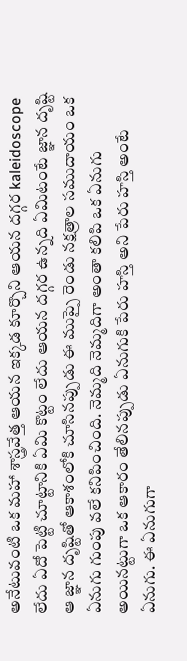అనేటువంటి ఒక మహా శాస్త్రవేత్త ఆయన ఇక్కడ కూర్చొని ఆయన దగ్గర kaleidoscope లేదు ఏదో పెట్టి చూట్టానికి ఏమి కొట్టం లేదు ఆయన దగ్గర ఉన్నది ఏమిటంటే జ్ఞాన దృష్టి ఆ జ్ఞాన దృష్టితో ఆకాశంలోకి చూసినప్పుడు ఈ ముప్పై రెండు నక్షత్రాల సముదాయం ఒక ఏనుగు గుంపు వలే కనిపించింది. నెమ్మది నెమ్మదిగా అంతా కలిపి ఒక ఏనుగు అయినట్టుగా ఒక ఆకారం తేలినప్పుడు ఏనుగుకి పేరు హస్తి అని పేరు హస్తి అంటే ఏనుగు. ఈ ఏనుగుగా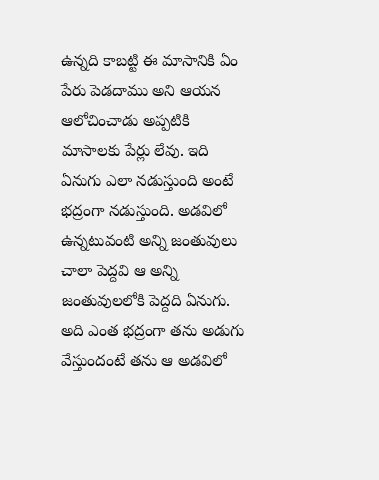ఉన్నది కాబట్టి ఈ మాసానికి ఏం పేరు పెడదాము అని ఆయన ఆలోచించాడు అప్పటికి మాసాలకు పేర్లు లేవు. ఇది ఏనుగు ఎలా నడుస్తుంది అంటే భద్రంగా నడుస్తుంది. అడవిలో ఉన్నటువంటి అన్ని జంతువులు చాలా పెద్దవి ఆ అన్ని జంతువులలోకి పెద్దది ఏనుగు. అది ఎంత భద్రంగా తను అడుగు వేస్తుందంటే తను ఆ అడవిలో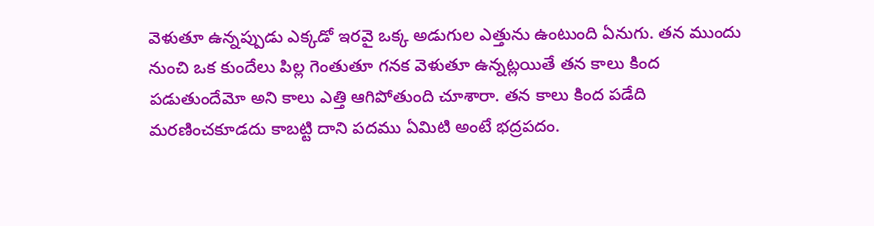వెళుతూ ఉన్నప్పుడు ఎక్కడో ఇరవై ఒక్క అడుగుల ఎత్తును ఉంటుంది ఏనుగు. తన ముందు నుంచి ఒక కుందేలు పిల్ల గెంతుతూ గనక వెళుతూ ఉన్నట్లయితే తన కాలు కింద పడుతుందేమో అని కాలు ఎత్తి ఆగిపోతుంది చూశారా. తన కాలు కింద పడేది మరణించకూడదు కాబట్టి దాని పదము ఏమిటి అంటే భద్రపదం.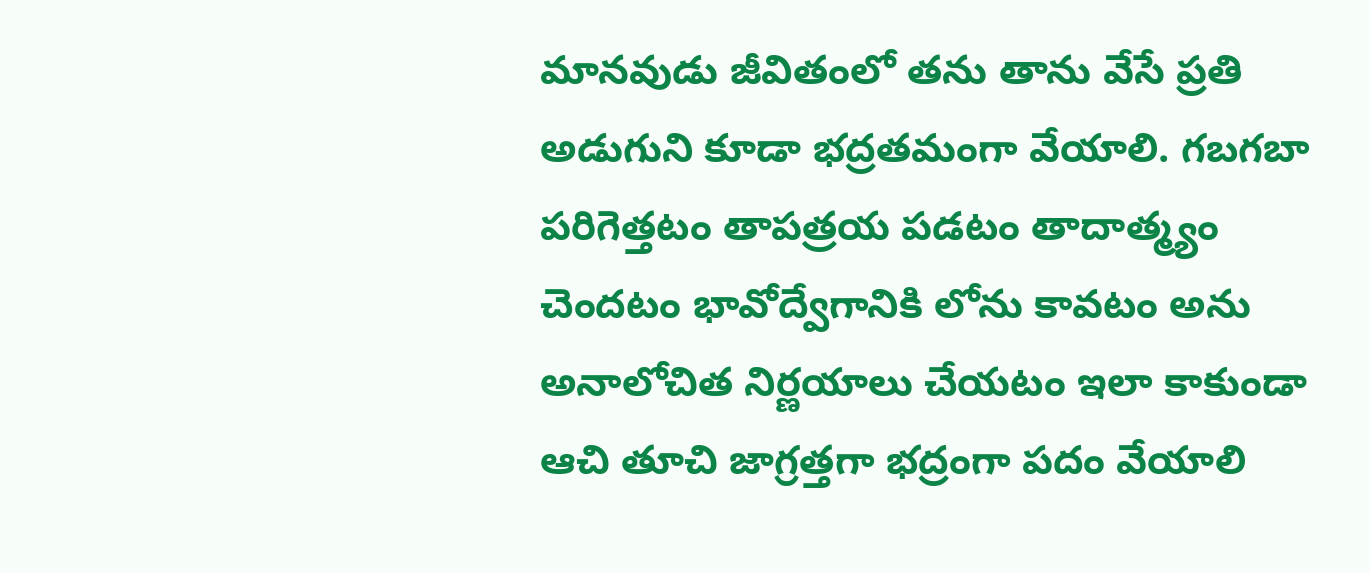మానవుడు జీవితంలో తను తాను వేసే ప్రతి అడుగుని కూడా భద్రతమంగా వేయాలి. గబగబా పరిగెత్తటం తాపత్రయ పడటం తాదాత్మ్యం చెందటం భావోద్వేగానికి లోను కావటం అను అనాలోచిత నిర్ణయాలు చేయటం ఇలా కాకుండా ఆచి తూచి జాగ్రత్తగా భద్రంగా పదం వేయాలి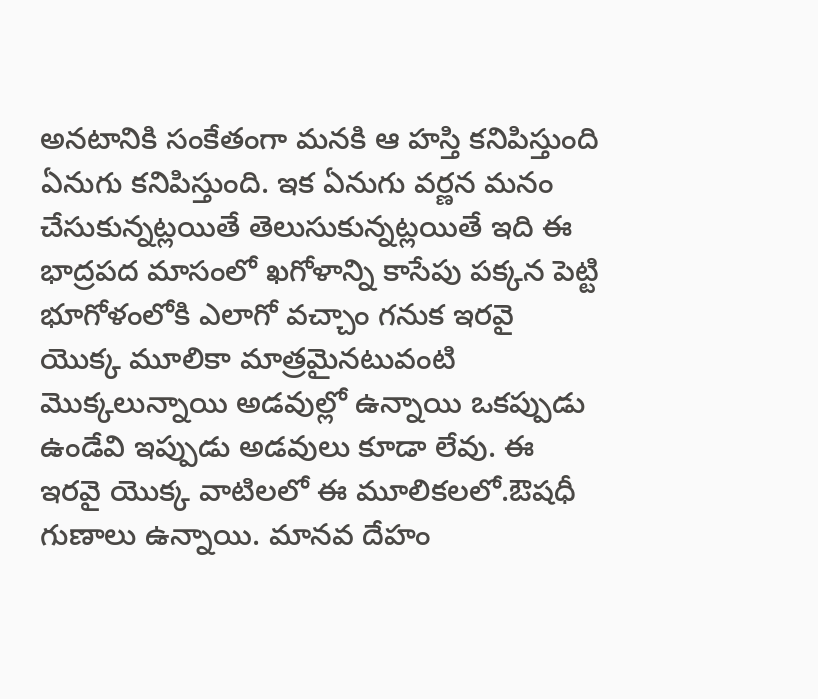అనటానికి సంకేతంగా మనకి ఆ హస్తి కనిపిస్తుంది ఏనుగు కనిపిస్తుంది. ఇక ఏనుగు వర్ణన మనం చేసుకున్నట్లయితే తెలుసుకున్నట్లయితే ఇది ఈ భాద్రపద మాసంలో ఖగోళాన్ని కాసేపు పక్కన పెట్టి భూగోళంలోకి ఎలాగో వచ్చాం గనుక ఇరవై యొక్క మూలికా మాత్రమైనటువంటి మొక్కలున్నాయి అడవుల్లో ఉన్నాయి ఒకప్పుడు ఉండేవి ఇప్పుడు అడవులు కూడా లేవు. ఈ ఇరవై యొక్క వాటిలలో ఈ మూలికలలో.ఔషధీ గుణాలు ఉన్నాయి. మానవ దేహం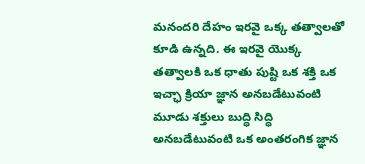మనందరి దేహం ఇరవై ఒక్క తత్వాలతో కూడి ఉన్నది. ఈ ఇరవై యొక్క తత్వాలకి ఒక ధాతు పుష్టి ఒక శక్తి ఒక ఇచ్ఛా క్రియా జ్ఞాన అనబడేటువంటి మూడు శక్తులు బుద్ధి సిద్ధి అనబడేటువంటి ఒక అంతరంగిక జ్ఞాన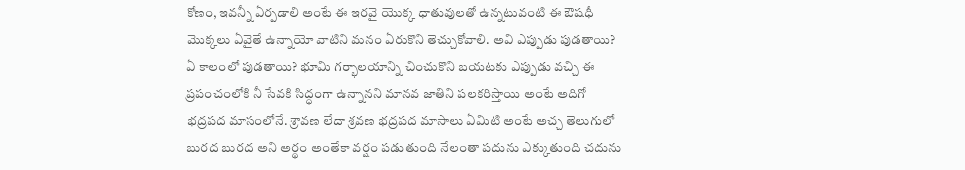కోణం, ఇవన్నీ ఏర్పడాలి అంటే ఈ ఇరవై యొక్క ధాతువులతో ఉన్నటువంటి ఈ ఔషధీ మొక్కలు ఏవైతే ఉన్నాయో వాటిని మనం ఏరుకొని తెచ్చుకోవాలి. అవి ఎప్పుడు పుడతాయి? ఏ కాలంలో పుడతాయి? భూమి గర్భాలయాన్ని చించుకొని బయటకు ఎప్పుడు వచ్చి ఈ ప్రపంచంలోకి నీ సేవకి సిద్ధంగా ఉన్నానని మానవ జాతిని పలకరిస్తాయి అంటే అదిగో భద్రపద మాసంలోనే. శ్రావణ లేదా శ్రవణ భద్రపద మాసాలు ఏమిటి అంటే అచ్చ తెలుగులో బురద బురద అని అర్థం అంతేకా వర్షం పడుతుంది నేలంతా పదును ఎక్కుతుంది చదును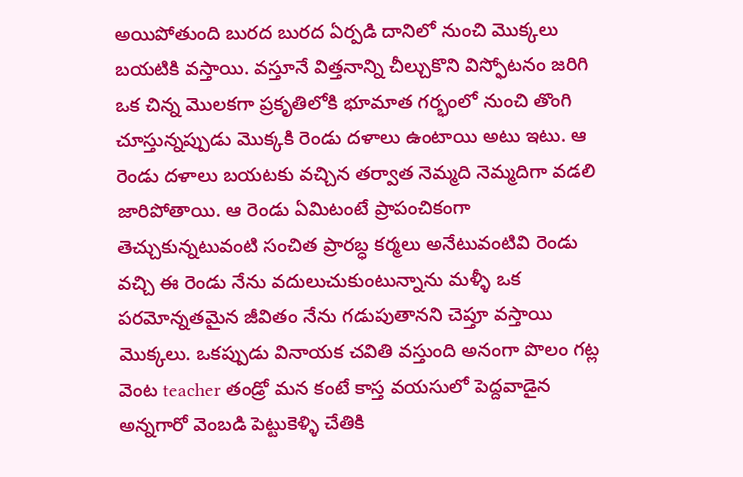అయిపోతుంది బురద బురద ఏర్పడి దానిలో నుంచి మొక్కలు బయటికి వస్తాయి. వస్తూనే విత్తనాన్ని చీల్చుకొని విస్ఫోటనం జరిగి ఒక చిన్న మొలకగా ప్రకృతిలోకి భూమాత గర్భంలో నుంచి తొంగి చూస్తున్నప్పుడు మొక్కకి రెండు దళాలు ఉంటాయి అటు ఇటు. ఆ రెండు దళాలు బయటకు వచ్చిన తర్వాత నెమ్మది నెమ్మదిగా వడలి జారిపోతాయి. ఆ రెండు ఏమిటంటే ప్రాపంచికంగా తెచ్చుకున్నటువంటి సంచిత ప్రారబ్ధ కర్మలు అనేటువంటివి రెండు వచ్చి ఈ రెండు నేను వదులుచుకుంటున్నాను మళ్ళీ ఒక పరమోన్నతమైన జీవితం నేను గడుపుతానని చెప్తూ వస్తాయి మొక్కలు. ఒకప్పుడు వినాయక చవితి వస్తుంది అనంగా పొలం గట్ల వెంట teacher తండ్రో మన కంటే కాస్త వయసులో పెద్దవాడైన అన్నగారో వెంబడి పెట్టుకెళ్ళి చేతికి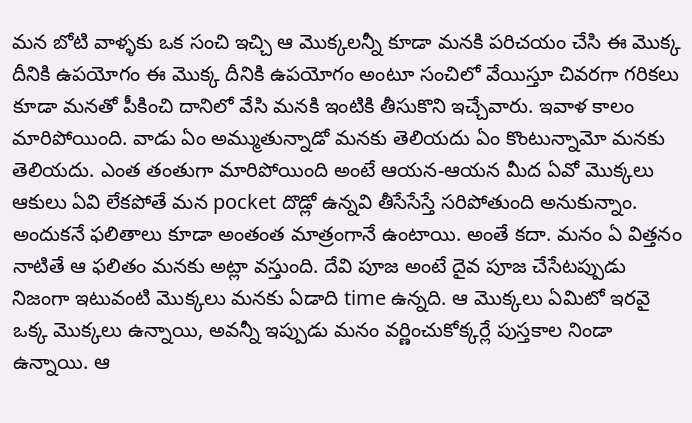మన బోటి వాళ్ళకు ఒక సంచి ఇచ్చి ఆ మొక్కలన్నీ కూడా మనకి పరిచయం చేసి ఈ మొక్క దీనికి ఉపయోగం ఈ మొక్క దీనికి ఉపయోగం అంటూ సంచిలో వేయిస్తూ చివరగా గరికలు కూడా మనతో పీకించి దానిలో వేసి మనకి ఇంటికి తీసుకొని ఇచ్చేవారు. ఇవాళ కాలం మారిపోయింది. వాడు ఏం అమ్ముతున్నాడో మనకు తెలియదు ఏం కొంటున్నామో మనకు తెలియదు. ఎంత తంతుగా మారిపోయింది అంటే ఆయన-ఆయన మీద ఏవో మొక్కలు ఆకులు ఏవి లేకపోతే మన pocket దొడ్లో ఉన్నవి తీసేసేస్తే సరిపోతుంది అనుకున్నాం. అందుకనే ఫలితాలు కూడా అంతంత మాత్రంగానే ఉంటాయి. అంతే కదా. మనం ఏ విత్తనం నాటితే ఆ ఫలితం మనకు అట్లా వస్తుంది. దేవి పూజ అంటే దైవ పూజ చేసేటప్పుడు నిజంగా ఇటువంటి మొక్కలు మనకు ఏడాది time ఉన్నది. ఆ మొక్కలు ఏమిటో ఇరవై ఒక్క మొక్కలు ఉన్నాయి, అవన్నీ ఇప్పుడు మనం వర్ణించుకోక్కర్లే పుస్తకాల నిండా ఉన్నాయి. ఆ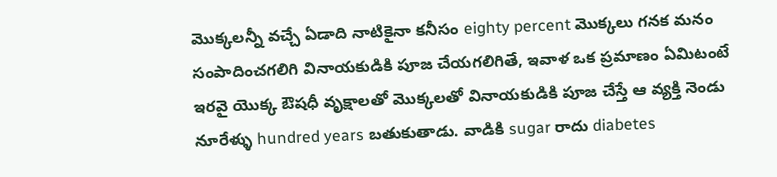మొక్కలన్నీ వచ్చే ఏడాది నాటికైనా కనీసం eighty percent మొక్కలు గనక మనం సంపాదించగలిగి వినాయకుడికి పూజ చేయగలిగితే, ఇవాళ ఒక ప్రమాణం ఏమిటంటే ఇరవై యొక్క ఔషధీ వృక్షాలతో మొక్కలతో వినాయకుడికి పూజ చేస్తే ఆ వ్యక్తి నెండు నూరేళ్ళు hundred years బతుకుతాడు. వాడికి sugar రాదు diabetes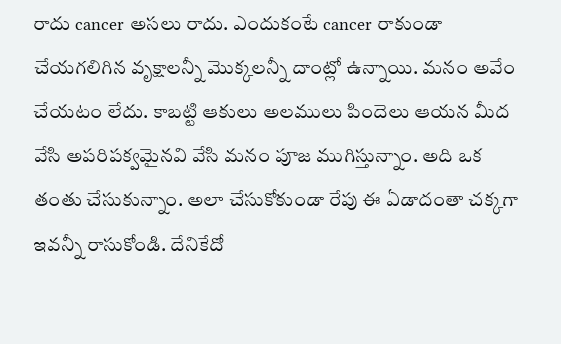రాదు cancer అసలు రాదు. ఎందుకంటే cancer రాకుండా చేయగలిగిన వృక్షాలన్నీ మొక్కలన్నీ దాంట్లో ఉన్నాయి. మనం అవేం చేయటం లేదు. కాబట్టి ఆకులు అలములు పిందెలు ఆయన మీద వేసి అపరిపక్వమైనవి వేసి మనం పూజ ముగిస్తున్నాం. అది ఒక తంతు చేసుకున్నాం. అలా చేసుకోకుండా రేపు ఈ ఏడాదంతా చక్కగా ఇవన్నీ రాసుకోండి. దేనికేదో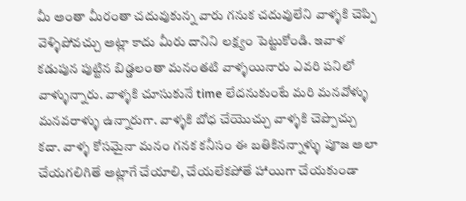మీ అంతా మీరంతా చదువుకున్న వారు గనుక చదువులేని వాళ్ళకి చెప్పి వెళ్ళిపోవచ్చు అట్లా కాదు మీరు దానిని లక్ష్యం పెట్టుకోండి. ఇవాళ కడుపున పుట్టిన బిడ్డలంతా మనంతటి వాళ్ళయినారు ఎవరి పనిలో వాళ్ళున్నారు. వాళ్ళకి చూసుకునే time లేదనుకుంటే మరి మనవోళ్ళు మనవరాళ్ళు ఉన్నారుగా. వాళ్ళకి బోధ చేయొచ్చు వాళ్ళకి చెప్పొచ్చు కదా. వాళ్ళ కోసమైనా మనం గనక కనీసం ఈ బతికినన్నాళ్ళు పూజ అలా చేయగలిగితే అట్లాగే చేయాలి, చేయలేకపోతే హాయిగా చేయకుండా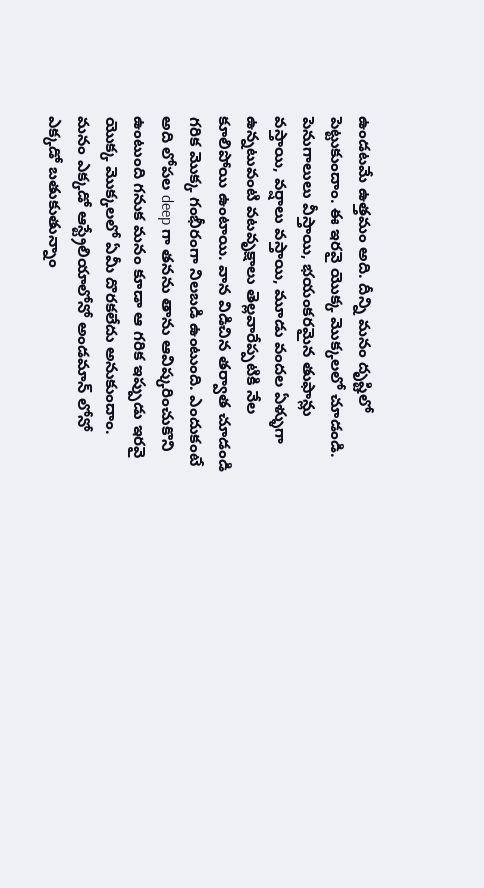ఉండటమే ఉత్తమం అది. దీన్ని మనం దృష్టిలో పెట్టుకుందాం. ఈ ఇరవై యొక్క మొక్కలలో చూడండి. పెనుగాలులు వీస్తాయి, భయంకరమైన తుఫాన్లు వస్తాయి, వర్షాలు వస్తాయి, మూడు వందల ఏళ్ళుగా ఉన్నటువంటి వటవృక్షాలు తెల్లవారేప్పటికి నేల కూలిపోయి ఉంటాయి. వాన విడిచిన తర్వాత చూడండి గరిక మొక్క గంభీరంగా నిలబడి ఉంటుంది. ఎందుకంటే అది లోపల deep గా తనను తాను ఆవిష్కరించుకొని ఉంటుంది గనుక మనం కూడా ఆ గరిక ఇప్పుడు ఇరవై యొక్క మొక్కలలో ఏమీ దొరకలేదు అనుకుందాం. మనం ఎక్కడో ఆస్ట్రేలియాలోనో అండమాన్ లోనో ఎక్కడో బతుకుతున్నాం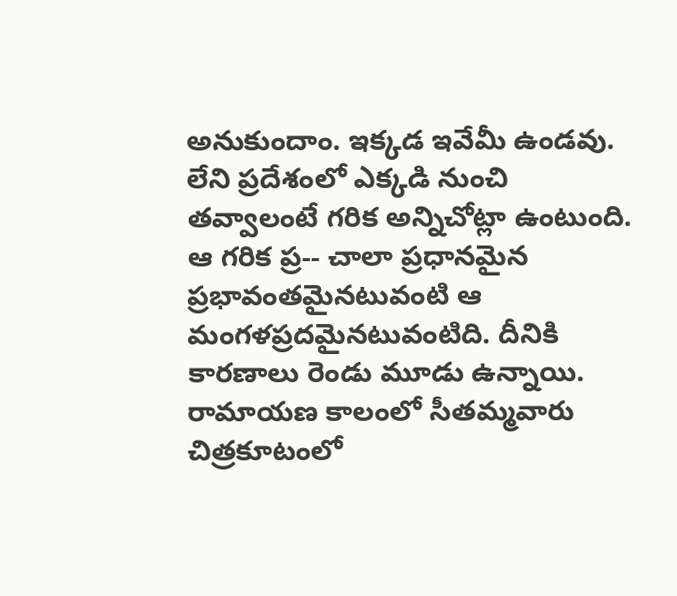అనుకుందాం. ఇక్కడ ఇవేమీ ఉండవు. లేని ప్రదేశంలో ఎక్కడి నుంచి తవ్వాలంటే గరిక అన్నిచోట్లా ఉంటుంది. ఆ గరిక ప్ర-- చాలా ప్రధానమైన ప్రభావంతమైనటువంటి ఆ మంగళప్రదమైనటువంటిది. దీనికి కారణాలు రెండు మూడు ఉన్నాయి. రామాయణ కాలంలో సీతమ్మవారు చిత్రకూటంలో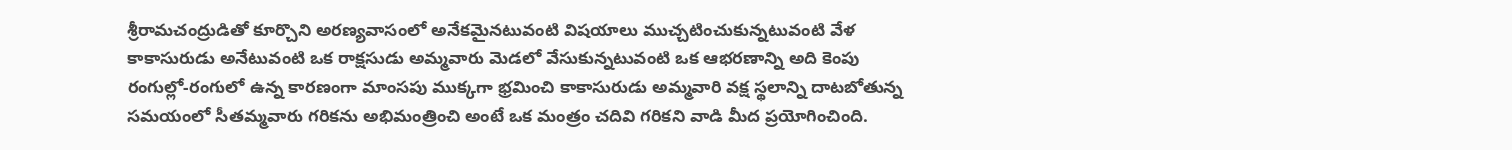శ్రీరామచంద్రుడితో కూర్చొని అరణ్యవాసంలో అనేకమైనటువంటి విషయాలు ముచ్చటించుకున్నటువంటి వేళ కాకాసురుడు అనేటువంటి ఒక రాక్షసుడు అమ్మవారు మెడలో వేసుకున్నటువంటి ఒక ఆభరణాన్ని అది కెంపు రంగుల్లో-రంగులో ఉన్న కారణంగా మాంసపు ముక్కగా భ్రమించి కాకాసురుడు అమ్మవారి వక్ష స్థలాన్ని దాటబోతున్న సమయంలో సీతమ్మవారు గరికను అభిమంత్రించి అంటే ఒక మంత్రం చదివి గరికని వాడి మీద ప్రయోగించింది.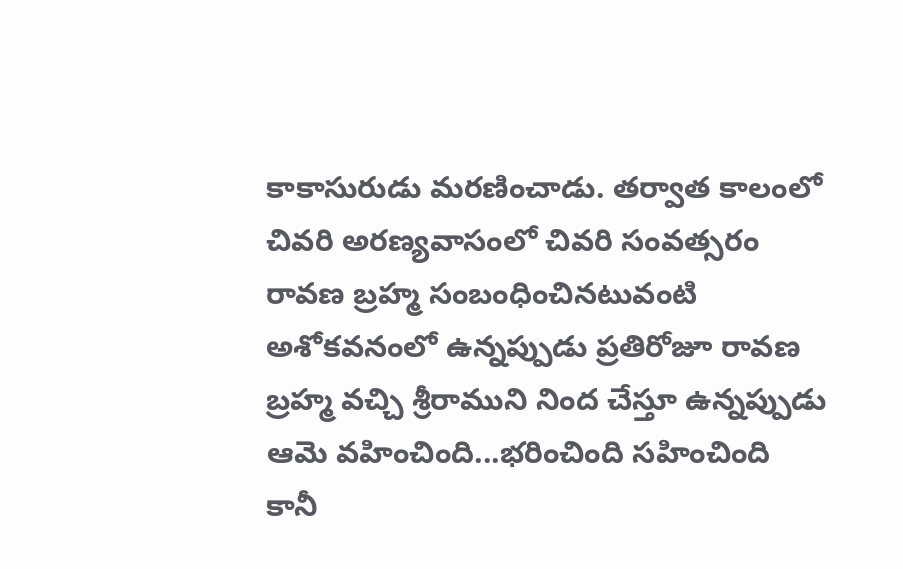కాకాసురుడు మరణించాడు. తర్వాత కాలంలో చివరి అరణ్యవాసంలో చివరి సంవత్సరం రావణ బ్రహ్మ సంబంధించినటువంటి అశోకవనంలో ఉన్నప్పుడు ప్రతిరోజూ రావణ బ్రహ్మ వచ్చి శ్రీరాముని నింద చేస్తూ ఉన్నప్పుడు ఆమె వహించింది...భరించింది సహించింది కానీ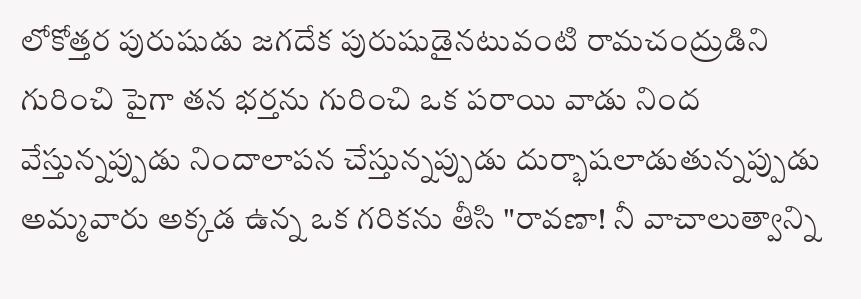లోకోత్తర పురుషుడు జగదేక పురుషుడైనటువంటి రామచంద్రుడిని గురించి పైగా తన భర్తను గురించి ఒక పరాయి వాడు నింద వేస్తున్నప్పుడు నిందాలాపన చేస్తున్నప్పుడు దుర్భాషలాడుతున్నప్పుడు అమ్మవారు అక్కడ ఉన్న ఒక గరికను తీసి "రావణా! నీ వాచాలుత్వాన్ని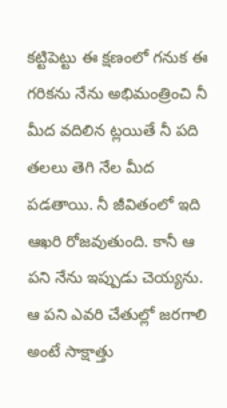కట్టిపెట్టు ఈ క్షణంలో గనుక ఈ గరికను నేను అభిమంత్రించి నీ మీద వదిలిన ట్లయితే నీ పది తలలు తెగి నేల మీద పడతాయి. నీ జీవితంలో ఇది ఆఖరి రోజవుతుంది. కానీ ఆ పని నేను ఇప్పుడు చెయ్యను. ఆ పని ఎవరి చేతుల్లో జరగాలి అంటే సాక్షాత్తు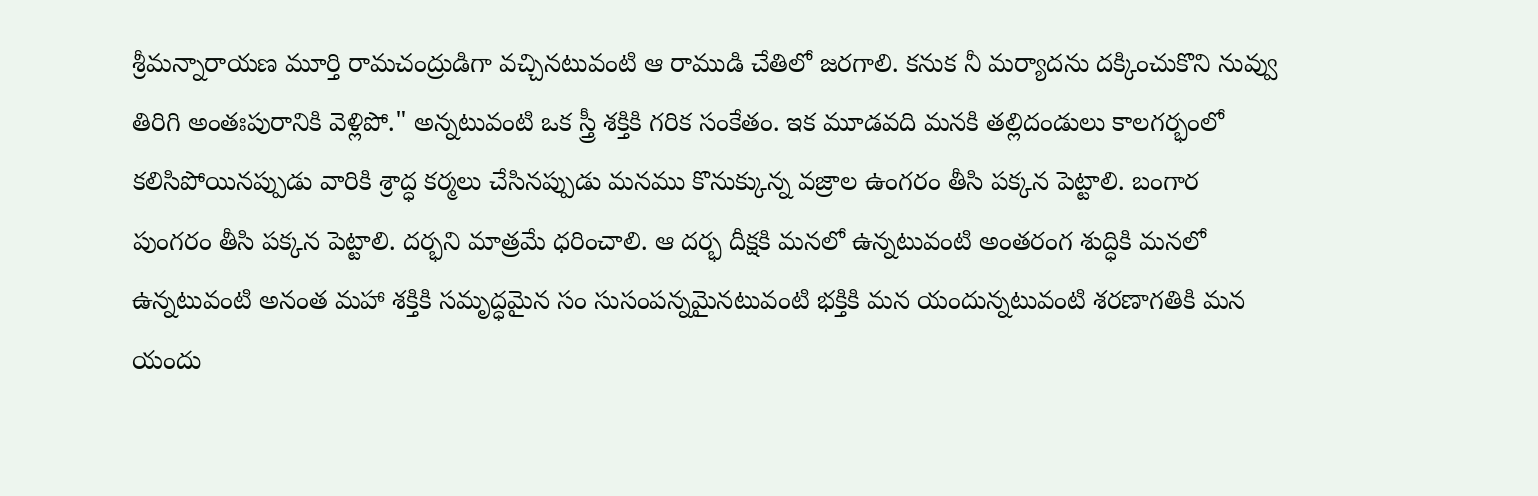శ్రీమన్నారాయణ మూర్తి రామచంద్రుడిగా వచ్చినటువంటి ఆ రాముడి చేతిలో జరగాలి. కనుక నీ మర్యాదను దక్కించుకొని నువ్వు తిరిగి అంతఃపురానికి వెళ్లిపో." అన్నటువంటి ఒక స్త్రీ శక్తికి గరిక సంకేతం. ఇక మూడవది మనకి తల్లిదండులు కాలగర్భంలో కలిసిపోయినప్పుడు వారికి శ్రాద్ధ కర్మలు చేసినప్పుడు మనము కొనుక్కున్న వజ్రాల ఉంగరం తీసి పక్కన పెట్టాలి. బంగార పుంగరం తీసి పక్కన పెట్టాలి. దర్భని మాత్రమే ధరించాలి. ఆ దర్భ దీక్షకి మనలో ఉన్నటువంటి అంతరంగ శుద్ధికి మనలో ఉన్నటువంటి అనంత మహా శక్తికి సమృద్ధమైన సం సుసంపన్నమైనటువంటి భక్తికి మన యందున్నటువంటి శరణాగతికి మన యందు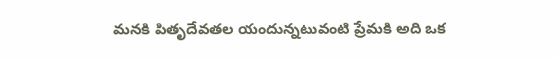మనకి పితృదేవతల యందున్నటువంటి ప్రేమకి అది ఒక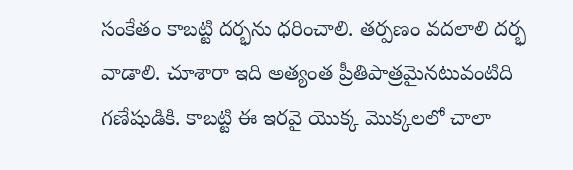సంకేతం కాబట్టి దర్భను ధరించాలి. తర్పణం వదలాలి దర్భ వాడాలి. చూశారా ఇది అత్యంత ప్రీతిపాత్రమైనటువంటిది గణేషుడికి. కాబట్టి ఈ ఇరవై యొక్క మొక్కలలో చాలా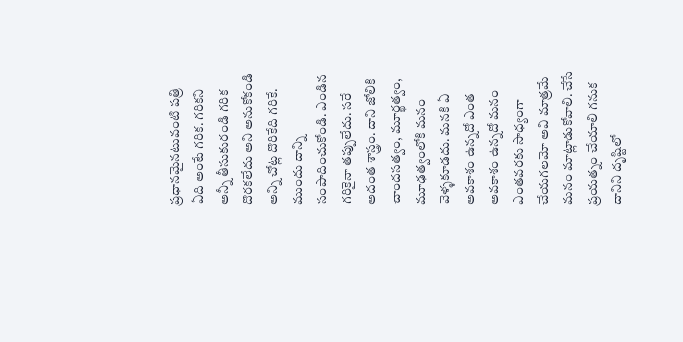ప్రధానమైనటువంటి పత్రి ఏది అంటే గరిక. గరికని అన్నీ తీసుకురండి గరిక దొరకలేదు అని అనుకోకండి అన్ని చోట్ల దొరికేది గరికే. ముందు దాన్ని సంపాదించుకోండి. ఎండిన గరికైనా తప్పులేదు. సరే అదంత శాస్త్రం. దాని జోలికి చాందసత్వం, మూర్ఖత్వం, మూఢత్వంలోకి మనం వెళ్ళకూడదు. మనకి ఏ అవకాశం ఉన్నదో ఎంత అవకాశం ఉన్నదో మనం ఎంతవరకు సాధ్యంగా చేయగలమో అవి మాత్రమే మనం మాట్లాడుకోవాలి. చేసే ప్రయత్నం చేయాలి గనుక దానిని దృష్టిలో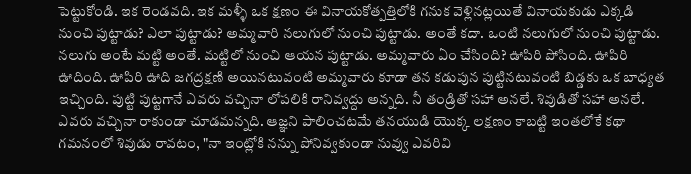పెట్టుకోండి. ఇక రెండవది. ఇక మళ్ళీ ఒక క్షణం ఈ వినాయకోత్పత్తిలోకి గనుక వెళ్లినట్లయితే వినాయకుడు ఎక్కడి నుంచి పుట్టాడు? ఎలా పుట్టాడు? అమ్మవారి నలుగులో నుంచి పుట్టాడు. అంతే కదా. ఒంటి నలుగులో నుంచి పుట్టాడు. నలుగు అంటే మట్టి అంతే. మట్టిలో నుంచి ఆయన పుట్టాడు. అమ్మవారు ఏం చేసింది? ఊపిరి పోసింది. ఊపిరి ఊదింది. ఊపిరి ఊది జగద్రక్షణి అయినటువంటి అమ్మవారు కూడా తన కడుపున పుట్టినటువంటి బిడ్డకు ఒక బాధ్యత ఇచ్చింది. పుట్టి పుట్టగానే ఎవరు వచ్చినా లోపలికి రానివ్వద్దు అన్నది. నీ తండ్రితో సహా అనలే. శివుడితో సహా అనలే. ఎవరు వచ్చినా రాకుండా చూడమన్నది. ఆజ్ఞని పాలించటమే తనయుడి యొక్క లక్షణం కాబట్టి ఇంతలోకే కథా గమనంలో శివుడు రావటం, "నా ఇంట్లోకి నన్ను పోనివ్వకుండా నువ్వు ఎవరివి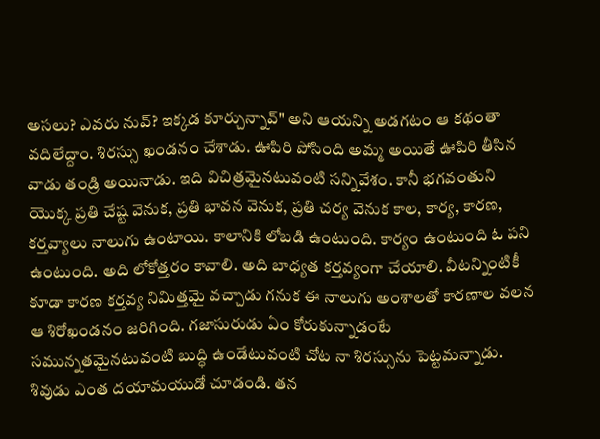అసలు? ఎవరు నువ్? ఇక్కడ కూర్చున్నావ్" అని ఆయన్ని అడగటం ఆ కథంతా వదిలేద్దాం. శిరస్సు ఖండనం చేశాడు. ఊపిరి పోసింది అమ్మ అయితే ఊపిరి తీసిన వాడు తండ్రి అయినాడు. ఇది విచిత్రమైనటువంటి సన్నివేశం. కానీ భగవంతుని యొక్క ప్రతి చేష్ట వెనుక, ప్రతి భావన వెనుక, ప్రతి చర్య వెనుక కాల, కార్య, కారణ, కర్తవ్యాలు నాలుగు ఉంటాయి. కాలానికి లోబడి ఉంటుంది. కార్యం ఉంటుంది ఓ పని ఉంటుంది. అది లోకోత్తరం కావాలి. అది బాధ్యత కర్తవ్యంగా చేయాలి. వీటన్నింటికీ కూడా కారణ కర్తవ్య నిమిత్తమై వచ్చాడు గనుక ఈ నాలుగు అంశాలతో కారణాల వలన ఆ శిరోఖండనం జరిగింది. గజాసురుడు ఏం కోరుకున్నాడంటే సమున్నతమైనటువంటి బుద్ధి ఉండేటువంటి చోట నా శిరస్సును పెట్టమన్నాడు. శివుడు ఎంత దయామయుడో చూడండి. తన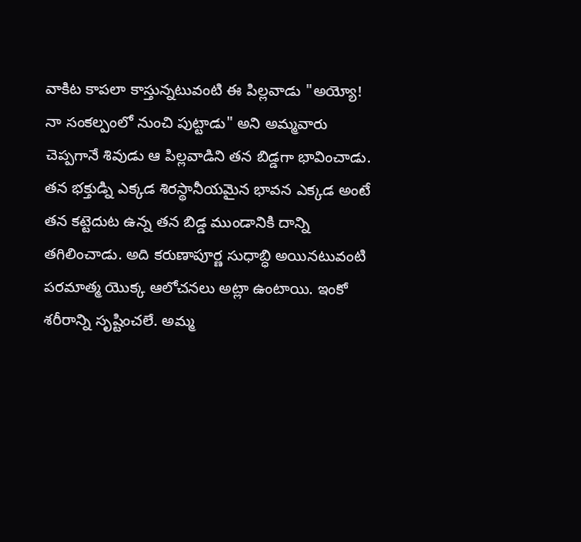వాకిట కాపలా కాస్తున్నటువంటి ఈ పిల్లవాడు "అయ్యో! నా సంకల్పంలో నుంచి పుట్టాడు" అని అమ్మవారు చెప్పగానే శివుడు ఆ పిల్లవాడిని తన బిడ్డగా భావించాడు. తన భక్తుడ్ని ఎక్కడ శిరస్థానీయమైన భావన ఎక్కడ అంటే తన కట్టెదుట ఉన్న తన బిడ్డ ముండానికి దాన్ని తగిలించాడు. అది కరుణాపూర్ణ సుధాబ్ధి అయినటువంటి పరమాత్మ యొక్క ఆలోచనలు అట్లా ఉంటాయి. ఇంకో శరీరాన్ని సృష్టించలే. అమ్మ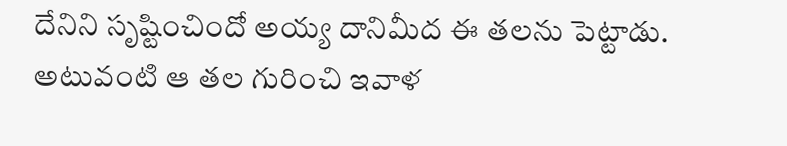దేనిని సృష్టించిందో అయ్య దానిమీద ఈ తలను పెట్టాడు. అటువంటి ఆ తల గురించి ఇవాళ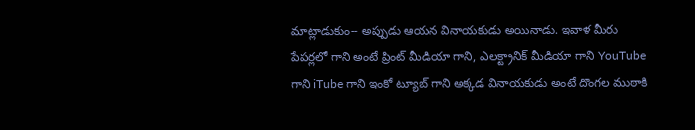మాట్లాడుకుం-- అప్పుడు ఆయన వినాయకుడు అయినాడు. ఇవాళ మీరు పేపర్లలో గాని అంటే ప్రింట్ మీడియా గాని, ఎలక్ట్రానిక్ మీడియా గాని YouTube గాని iTube గాని ఇంకో ట్యూబ్ గాని అక్కడ వినాయకుడు అంటే దొంగల ముఠాకి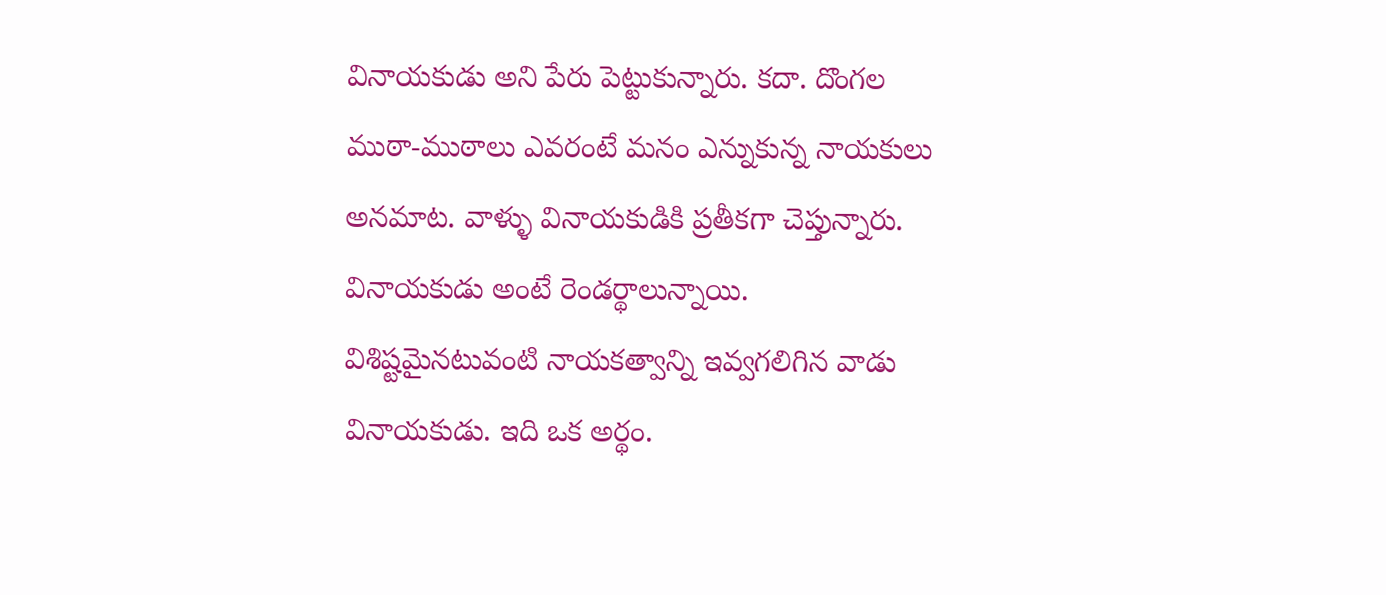వినాయకుడు అని పేరు పెట్టుకున్నారు. కదా. దొంగల ముఠా-ముఠాలు ఎవరంటే మనం ఎన్నుకున్న నాయకులు అనమాట. వాళ్ళు వినాయకుడికి ప్రతీకగా చెప్తున్నారు. వినాయకుడు అంటే రెండర్థాలున్నాయి. విశిష్టమైనటువంటి నాయకత్వాన్ని ఇవ్వగలిగిన వాడు వినాయకుడు. ఇది ఒక అర్థం.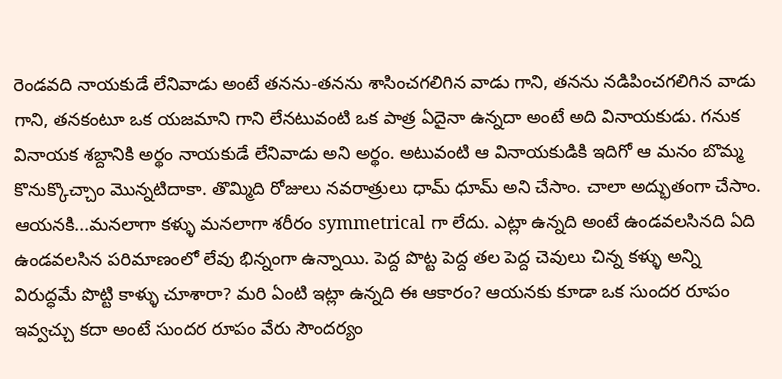రెండవది నాయకుడే లేనివాడు అంటే తనను-తనను శాసించగలిగిన వాడు గాని, తనను నడిపించగలిగిన వాడు గాని, తనకంటూ ఒక యజమాని గాని లేనటువంటి ఒక పాత్ర ఏదైనా ఉన్నదా అంటే అది వినాయకుడు. గనుక వినాయక శబ్దానికి అర్థం నాయకుడే లేనివాడు అని అర్థం. అటువంటి ఆ వినాయకుడికి ఇదిగో ఆ మనం బొమ్మ కొనుక్కొచ్చాం మొన్నటిదాకా. తొమ్మిది రోజులు నవరాత్రులు ధామ్ ధూమ్ అని చేసాం. చాలా అద్భుతంగా చేసాం. ఆయనకి...మనలాగా కళ్ళు మనలాగా శరీరం symmetrical గా లేదు. ఎట్లా ఉన్నది అంటే ఉండవలసినది ఏది ఉండవలసిన పరిమాణంలో లేవు భిన్నంగా ఉన్నాయి. పెద్ద పొట్ట పెద్ద తల పెద్ద చెవులు చిన్న కళ్ళు అన్ని విరుద్ధమే పొట్టి కాళ్ళు చూశారా? మరి ఏంటి ఇట్లా ఉన్నది ఈ ఆకారం? ఆయనకు కూడా ఒక సుందర రూపం ఇవ్వచ్చు కదా అంటే సుందర రూపం వేరు సౌందర్యం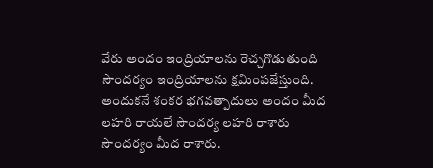వేరు అందం ఇంద్రియాలను రెచ్చగొడుతుంది సౌందర్యం ఇంద్రియాలను క్షమింపజేస్తుంది. అందుకనే శంకర భగవత్పాదులు అందం మీద లహరి రాయలే సౌందర్య లహరి రాశారు సౌందర్యం మీద రాశారు.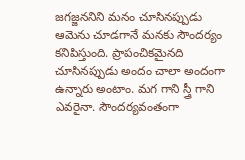జగజ్జననిని మనం చూసినప్పుడు ఆమెను చూడగానే మనకు సౌందర్యం కనిపిస్తుంది. ప్రాపంచికమైనది చూసినప్పుడు అందం చాలా అందంగా ఉన్నారు అంటాం. మగ గాని స్త్రీ గాని ఎవరైనా. సౌందర్యవంతంగా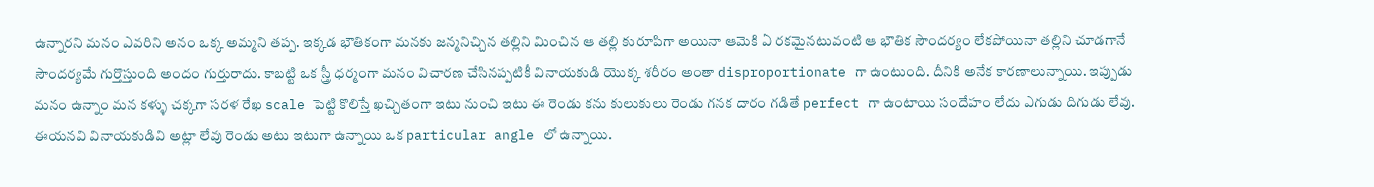ఉన్నారని మనం ఎవరిని అనం ఒక్క అమ్మని తప్ప. ఇక్కడ భౌతికంగా మనకు జన్మనిచ్చిన తల్లిని మించిన ఆ తల్లి కురూపిగా అయినా ఆమెకి ఏ రకమైనటువంటి ఆ భౌతిక సౌందర్యం లేకపోయినా తల్లిని చూడగానే సౌందర్యమే గుర్తొస్తుంది అందం గుర్తురాదు. కాబట్టి ఒక స్త్రీ ధర్మంగా మనం విచారణ చేసినప్పటికీ వినాయకుడి యొక్క శరీరం అంతా disproportionate గా ఉంటుంది. దీనికి అనేక కారణాలున్నాయి. ఇప్పుడు మనం ఉన్నాం మన కళ్ళు చక్కగా సరళ రేఖ scale పెట్టి కొలిస్తే ఖచ్చితంగా ఇటు నుంచి ఇటు ఈ రెండు కను కులుకులు రెండు గనక దారం గడితే perfect గా ఉంటాయి సందేహం లేదు ఎగుడు దిగుడు లేవు. ఈయనవి వినాయకుడివి అట్లా లేవు రెండు అటు ఇటుగా ఉన్నాయి ఒక particular angle లో ఉన్నాయి.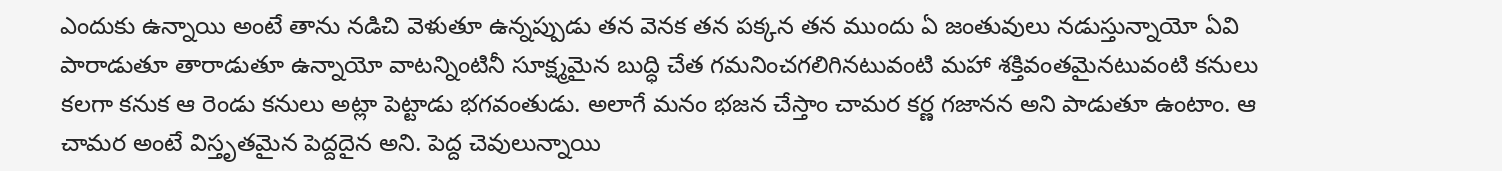ఎందుకు ఉన్నాయి అంటే తాను నడిచి వెళుతూ ఉన్నప్పుడు తన వెనక తన పక్కన తన ముందు ఏ జంతువులు నడుస్తున్నాయో ఏవి పారాడుతూ తారాడుతూ ఉన్నాయో వాటన్నింటినీ సూక్ష్మమైన బుద్ధి చేత గమనించగలిగినటువంటి మహా శక్తివంతమైనటువంటి కనులు కలగా కనుక ఆ రెండు కనులు అట్లా పెట్టాడు భగవంతుడు. అలాగే మనం భజన చేస్తాం చామర కర్ణ గజానన అని పాడుతూ ఉంటాం. ఆ చామర అంటే విస్తృతమైన పెద్దదైన అని. పెద్ద చెవులున్నాయి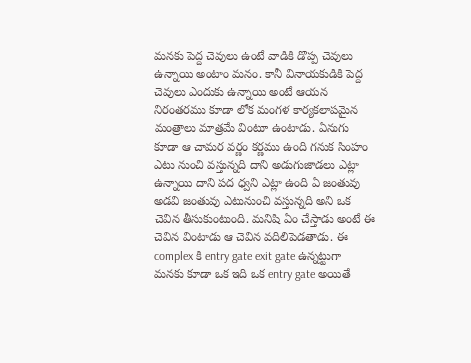మనకు పెద్ద చెవులు ఉంటే వాడికి డొప్ప చెవులు ఉన్నాయి అంటాం మనం. కానీ వినాయకుడికి పెద్ద చెవులు ఎందుకు ఉన్నాయి అంటే ఆయన నిరంతరము కూడా లోక మంగళ కార్యకలాపమైన మంత్రాలు మాత్రమే వింటూ ఉంటాడు. ఏనుగు కూడా ఆ చామర వర్ణం కర్ణము ఉంది గనుక సింహం ఎటు నుంచి వస్తున్నది దాని అడుగుజాడలు ఎట్లా ఉన్నాయి దాని పద ధ్వని ఎట్లా ఉంది ఏ జంతువు అడవి జంతువు ఎటునుంచి వస్తున్నది అని ఒక చెవిన తీసుకుంటుంది. మనిషి ఏం చేస్తాడు అంటే ఈ చెవిన వింటాడు ఆ చెవిన వదిలిపెడతాడు. ఈ complex కి entry gate exit gate ఉన్నట్టుగా మనకు కూడా ఒక ఇది ఒక entry gate అయితే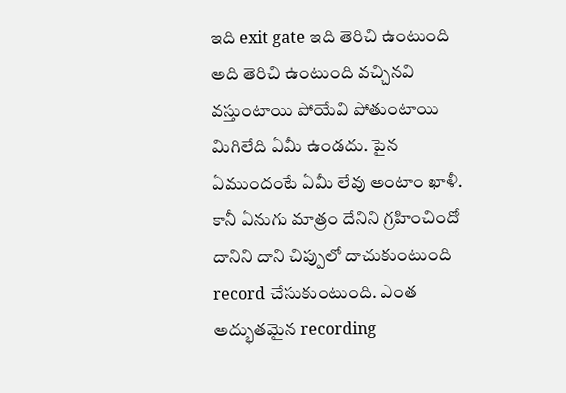ఇది exit gate ఇది తెరిచి ఉంటుంది అది తెరిచి ఉంటుంది వచ్చినవి వస్తుంటాయి పోయేవి పోతుంటాయి మిగిలేది ఏమీ ఉండదు. పైన ఏముందంటే ఏమీ లేవు అంటాం ఖాళీ. కానీ ఏనుగు మాత్రం దేనిని గ్రహించిందో దానిని దాని చిప్పులో దాచుకుంటుంది record చేసుకుంటుంది. ఎంత అద్భుతమైన recording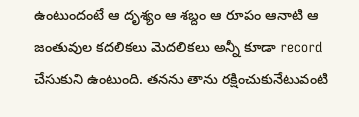ఉంటుందంటే ఆ దృశ్యం ఆ శబ్దం ఆ రూపం ఆనాటి ఆ జంతువుల కదలికలు మెదలికలు అన్నీ కూడా record చేసుకుని ఉంటుంది. తనను తాను రక్షించుకునేటువంటి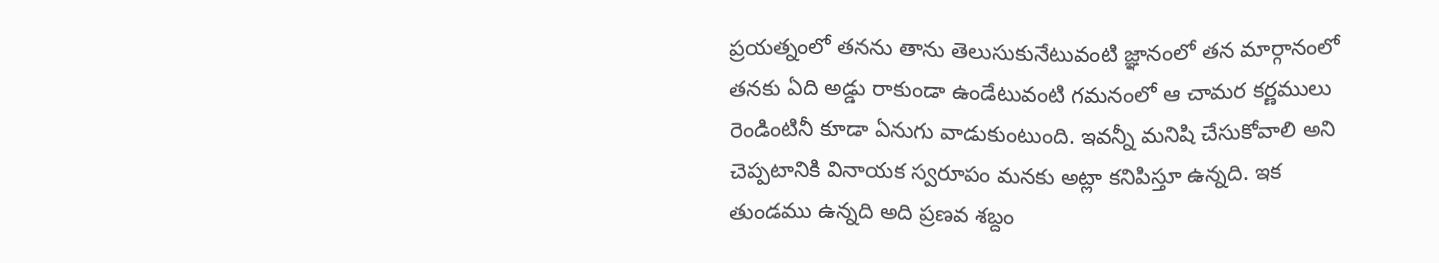ప్రయత్నంలో తనను తాను తెలుసుకునేటువంటి జ్ఞానంలో తన మార్గానంలో తనకు ఏది అడ్డు రాకుండా ఉండేటువంటి గమనంలో ఆ చామర కర్ణములు రెండింటినీ కూడా ఏనుగు వాడుకుంటుంది. ఇవన్నీ మనిషి చేసుకోవాలి అని చెప్పటానికి వినాయక స్వరూపం మనకు అట్లా కనిపిస్తూ ఉన్నది. ఇక తుండము ఉన్నది అది ప్రణవ శబ్దం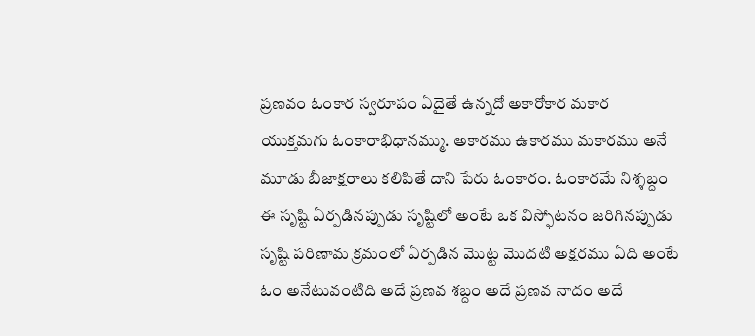ప్రణవం ఓంకార స్వరూపం ఏదైతే ఉన్నదో అకారోకార మకార యుక్తమగు ఓంకారాభిధానమ్ము. అకారము ఉకారము మకారము అనే మూడు బీజాక్షరాలు కలిపితే దాని పేరు ఓంకారం. ఓంకారమే నిశ్శబ్దం ఈ సృష్టి ఏర్పడినప్పుడు సృష్టిలో అంటే ఒక విస్ఫోటనం జరిగినప్పుడు సృష్టి పరిణామ క్రమంలో ఏర్పడిన మొట్ట మొదటి అక్షరము ఏది అంటే ఓం అనేటువంటిది అదే ప్రణవ శబ్దం అదే ప్రణవ నాదం అదే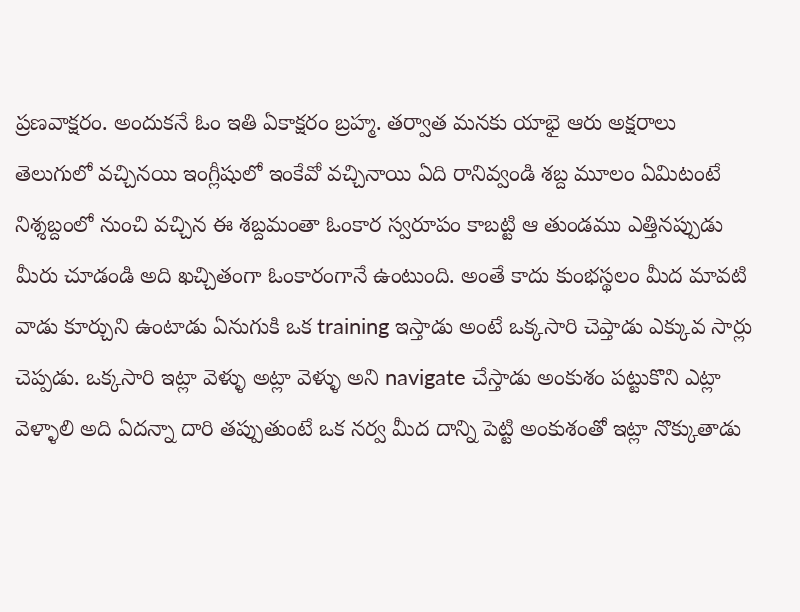ప్రణవాక్షరం. అందుకనే ఓం ఇతి ఏకాక్షరం బ్రహ్మ. తర్వాత మనకు యాభై ఆరు అక్షరాలు తెలుగులో వచ్చినయి ఇంగ్లీషులో ఇంకేవో వచ్చినాయి ఏది రానివ్వండి శబ్ద మూలం ఏమిటంటే నిశ్శబ్దంలో నుంచి వచ్చిన ఈ శబ్దమంతా ఓంకార స్వరూపం కాబట్టి ఆ తుండము ఎత్తినప్పుడు మీరు చూడండి అది ఖచ్చితంగా ఓంకారంగానే ఉంటుంది. అంతే కాదు కుంభస్థలం మీద మావటి వాడు కూర్చుని ఉంటాడు ఏనుగుకి ఒక training ఇస్తాడు అంటే ఒక్కసారి చెప్తాడు ఎక్కువ సార్లు చెప్పడు. ఒక్కసారి ఇట్లా వెళ్ళు అట్లా వెళ్ళు అని navigate చేస్తాడు అంకుశం పట్టుకొని ఎట్లా వెళ్ళాలి అది ఏదన్నా దారి తప్పుతుంటే ఒక నర్వ మీద దాన్ని పెట్టి అంకుశంతో ఇట్లా నొక్కుతాడు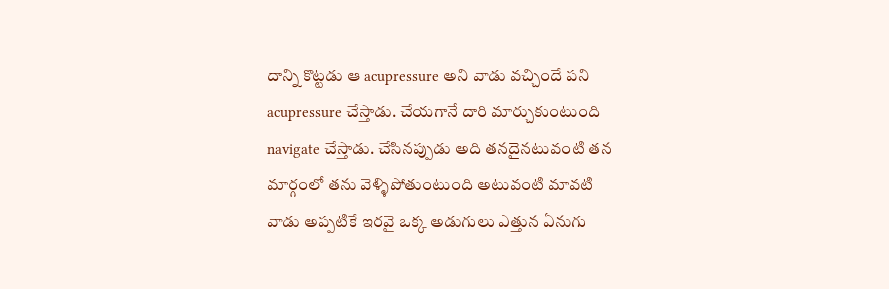దాన్ని కొట్టడు ఆ acupressure అని వాడు వచ్చిందే పని acupressure చేస్తాడు. చేయగానే దారి మార్చుకుంటుంది navigate చేస్తాడు. చేసినప్పుడు అది తనదైనటువంటి తన మార్గంలో తను వెళ్ళిపోతుంటుంది అటువంటి మావటి వాడు అప్పటికే ఇరవై ఒక్క అడుగులు ఎత్తున ఏనుగు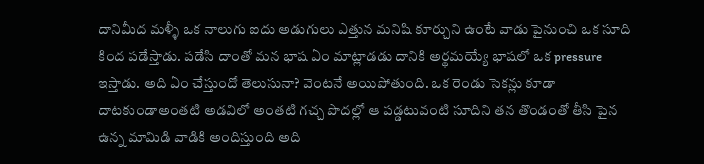దానిమీద మళ్ళీ ఒక నాలుగు ఐదు అడుగులు ఎత్తున మనిషి కూర్చుని ఉంటే వాడు పైనుంచి ఒక సూది కింద పడేస్తాడు. పడేసి దాంతో మన భాష ఏం మాట్లాడడు దానికి అర్థమయ్యే భాషలో ఒక pressure ఇస్తాడు. అది ఏం చేస్తుందో తెలుసునా? వెంటనే అయిపోతుంది. ఒక రెండు సెకన్లు కూడా దాటకుండాఅంతటి అడవిలో అంతటి గచ్చ పొదల్లో ఆ పడ్డటువంటి సూదిని తన తొండంతో తీసి పైన ఉన్న మామిడి వాడికి అందిస్తుంది అది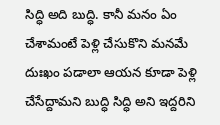సిద్ధి అది బుద్ధి. కానీ మనం ఏం చేశామంటే పెళ్లి చేసుకొని మనమే దుఃఖం పడాలా ఆయన కూడా పెళ్లి చేసేద్దామని బుద్ధి సిద్ధి అని ఇద్దరిని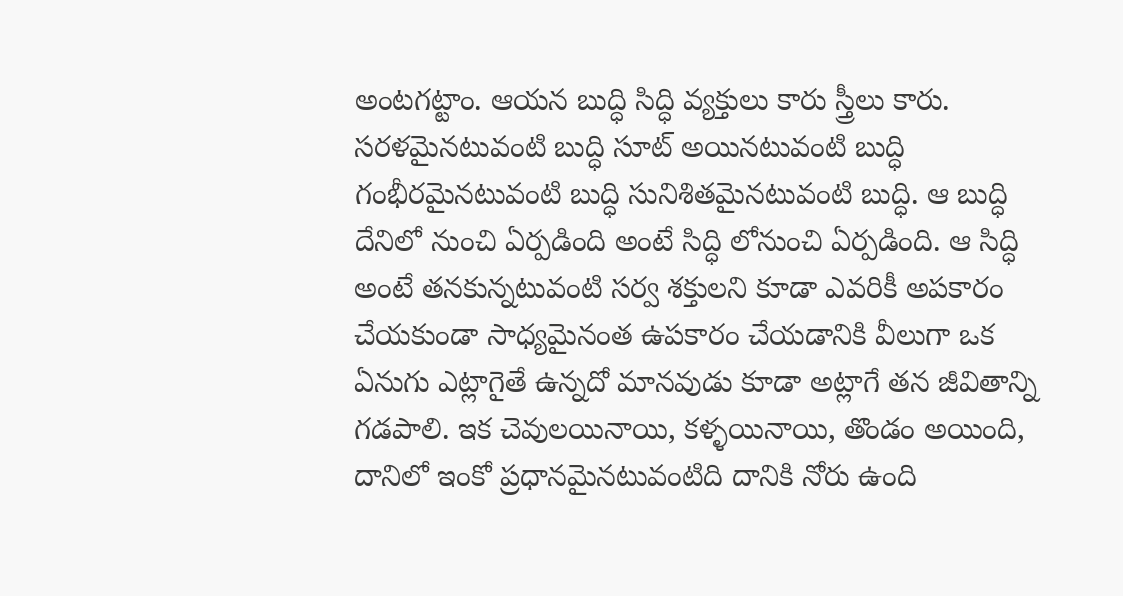అంటగట్టాం. ఆయన బుద్ధి సిద్ధి వ్యక్తులు కారు స్త్రీలు కారు. సరళమైనటువంటి బుద్ధి సూట్ అయినటువంటి బుద్ధి గంభీరమైనటువంటి బుద్ధి సునిశితమైనటువంటి బుద్ధి. ఆ బుద్ధి దేనిలో నుంచి ఏర్పడింది అంటే సిద్ధి లోనుంచి ఏర్పడింది. ఆ సిద్ధి అంటే తనకున్నటువంటి సర్వ శక్తులని కూడా ఎవరికీ అపకారం చేయకుండా సాధ్యమైనంత ఉపకారం చేయడానికి వీలుగా ఒక ఏనుగు ఎట్లాగైతే ఉన్నదో మానవుడు కూడా అట్లాగే తన జీవితాన్ని గడపాలి. ఇక చెవులయినాయి, కళ్ళయినాయి, తొండం అయింది, దానిలో ఇంకో ప్రధానమైనటువంటిది దానికి నోరు ఉంది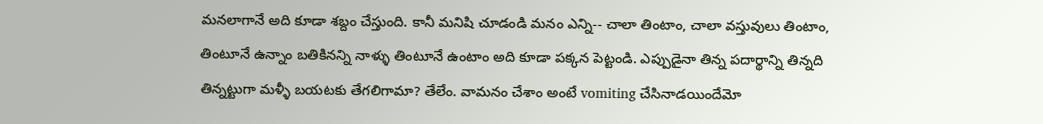మనలాగానే అది కూడా శబ్దం చేస్తుంది. కానీ మనిషి చూడండి మనం ఎన్ని-- చాలా తింటాం, చాలా వస్తువులు తింటాం, తింటూనే ఉన్నాం బతికినన్ని నాళ్ళు తింటూనే ఉంటాం అది కూడా పక్కన పెట్టండి. ఎప్పుడైనా తిన్న పదార్థాన్ని తిన్నది తిన్నట్టుగా మళ్ళీ బయటకు తేగలిగామా? తేలేం. వామనం చేశాం అంటే vomiting చేసినాడయిందేమో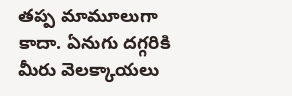తప్ప మామూలుగా కాదా. ఏనుగు దగ్గరికి మీరు వెలక్కాయలు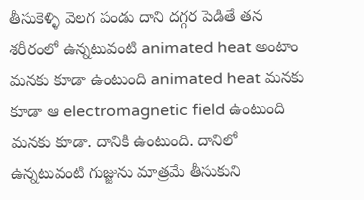తీసుకెళ్ళి వెలగ పండు దాని దగ్గర పెడితే తన శరీరంలో ఉన్నటువంటి animated heat అంటాం మనకు కూడా ఉంటుంది animated heat మనకు కూడా ఆ electromagnetic field ఉంటుంది మనకు కూడా. దానికి ఉంటుంది. దానిలో ఉన్నటువంటి గుజ్జును మాత్రమే తీసుకుని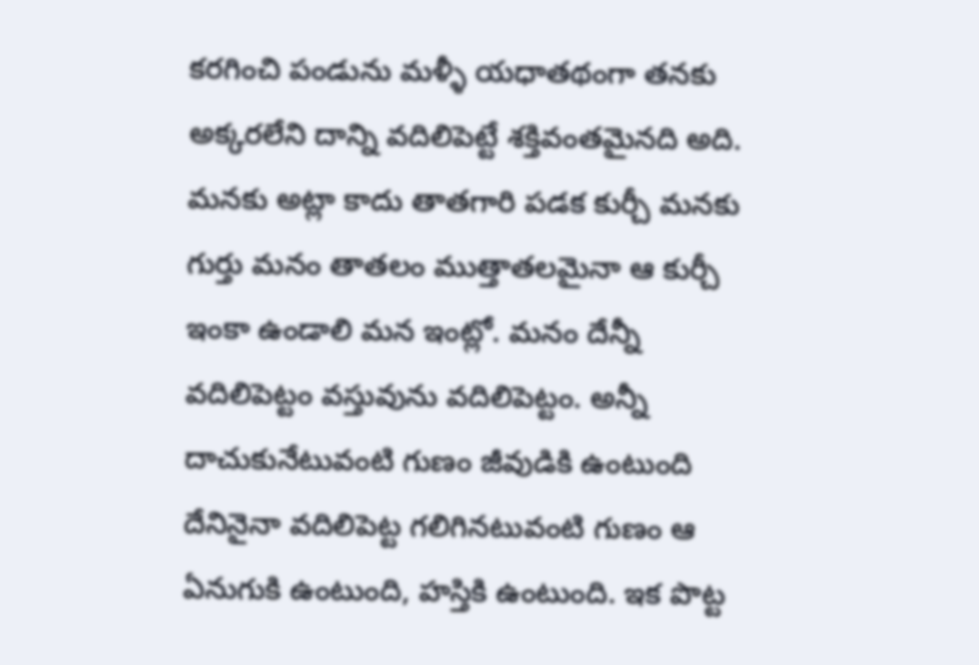కరగించి పండును మళ్ళీ యధాతథంగా తనకు అక్కరలేని దాన్ని వదిలిపెట్టే శక్తివంతమైనది అది. మనకు అట్లా కాదు తాతగారి పడక కుర్చీ మనకు గుర్తు మనం తాతలం ముత్తాతలమైనా ఆ కుర్చీ ఇంకా ఉండాలి మన ఇంట్లో. మనం దేన్నీ వదిలిపెట్టం వస్తువును వదిలిపెట్టం. అన్నీ దాచుకునేటువంటి గుణం జీవుడికి ఉంటుంది దేనినైనా వదిలిపెట్ట గలిగినటువంటి గుణం ఆ ఏనుగుకి ఉంటుంది, హస్తికి ఉంటుంది. ఇక పొట్ట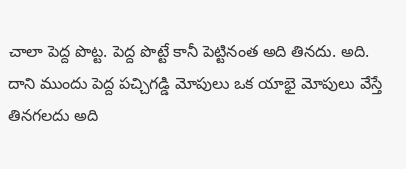చాలా పెద్ద పొట్ట. పెద్ద పొట్టే కానీ పెట్టినంత అది తినదు. అది. దాని ముందు పెద్ద పచ్చిగడ్డి మోపులు ఒక యాభై మోపులు వేస్తే తినగలదు అది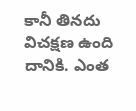కానీ తినదు విచక్షణ ఉంది దానికి. ఎంత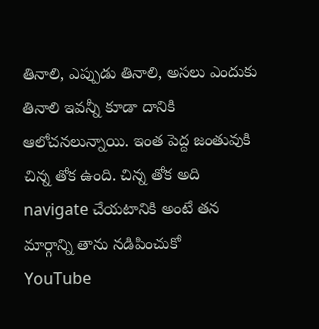తినాలి, ఎప్పుడు తినాలి, అసలు ఎందుకు తినాలి ఇవన్నీ కూడా దానికి ఆలోచనలున్నాయి. ఇంత పెద్ద జంతువుకి చిన్న తోక ఉంది. చిన్న తోక అది navigate చేయటానికి అంటే తన మార్గాన్ని తాను నడిపించుకో
YouTube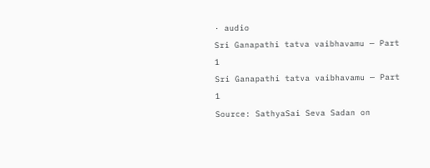· audio
Sri Ganapathi tatva vaibhavamu — Part 1
Sri Ganapathi tatva vaibhavamu — Part 1
Source: SathyaSai Seva Sadan on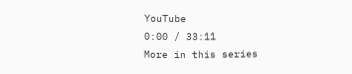YouTube
0:00 / 33:11
More in this series